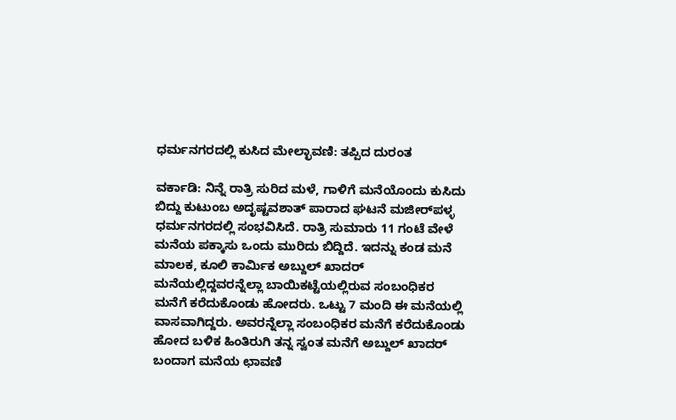ಧರ್ಮನಗರದಲ್ಲಿ ಕುಸಿದ ಮೇಲ್ಛಾವಣಿ: ತಪ್ಪಿದ ದುರಂತ

ವರ್ಕಾಡಿ: ನಿನ್ನೆ ರಾತ್ರಿ ಸುರಿದ ಮಳೆ, ಗಾಳಿಗೆ ಮನೆಯೊಂದು ಕುಸಿದು ಬಿದ್ದು ಕುಟುಂಬ ಅದೃಷ್ಟವಶಾತ್ ಪಾರಾದ ಘಟನೆ ಮಜೀರ್‌ಪಳ್ಳ ಧರ್ಮನಗರದಲ್ಲಿ ಸಂಭವಿಸಿದೆ. ರಾತ್ರಿ ಸುಮಾರು 11 ಗಂಟೆ ವೇಳೆ ಮನೆಯ ಪಕ್ಕಾಸು ಒಂದು ಮುರಿದು ಬಿದ್ದಿದೆ. ಇದನ್ನು ಕಂಡ ಮನೆ ಮಾಲಕ, ಕೂಲಿ ಕಾರ್ಮಿಕ ಅಬ್ದುಲ್ ಖಾದರ್ ಮನೆಯಲ್ಲಿದ್ದವರನ್ನೆಲ್ಲಾ ಬಾಯಿಕಟ್ಟೆಯಲ್ಲಿರುವ ಸಂಬಂಧಿಕರ ಮನೆಗೆ ಕರೆದುಕೊಂಡು ಹೋದರು. ಒಟ್ಟು 7 ಮಂದಿ ಈ ಮನೆಯಲ್ಲಿ ವಾಸವಾಗಿದ್ದರು. ಅವರನ್ನೆಲ್ಲಾ ಸಂಬಂಧಿಕರ ಮನೆಗೆ ಕರೆದುಕೊಂಡು ಹೋದ ಬಳಿಕ ಹಿಂತಿರುಗಿ ತನ್ನ ಸ್ವಂತ ಮನೆಗೆ ಅಬ್ದುಲ್ ಖಾದರ್ ಬಂದಾಗ ಮನೆಯ ಛಾವಣಿ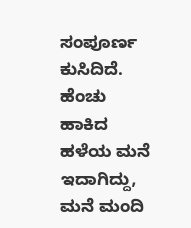ಸಂಪೂರ್ಣ ಕುಸಿದಿದೆ. ಹೆಂಚು ಹಾಕಿದ ಹಳೆಯ ಮನೆ ಇದಾಗಿದ್ದು, ಮನೆ ಮಂದಿ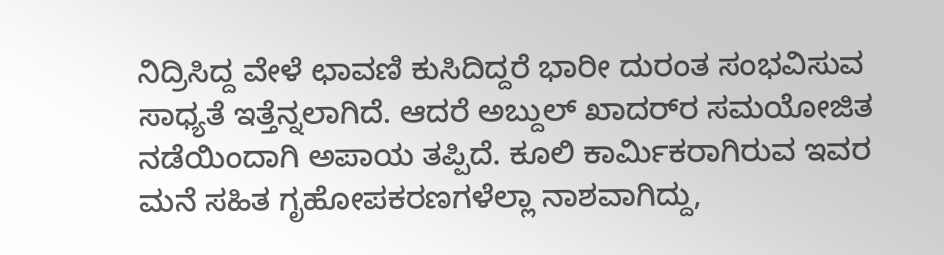ನಿದ್ರಿಸಿದ್ದ ವೇಳೆ ಛಾವಣಿ ಕುಸಿದಿದ್ದರೆ ಭಾರೀ ದುರಂತ ಸಂಭವಿಸುವ ಸಾಧ್ಯತೆ ಇತ್ತೆನ್ನಲಾಗಿದೆ. ಆದರೆ ಅಬ್ದುಲ್ ಖಾದರ್‌ರ ಸಮಯೋಜಿತ ನಡೆಯಿಂದಾಗಿ ಅಪಾಯ ತಪ್ಪಿದೆ. ಕೂಲಿ ಕಾರ್ಮಿಕರಾಗಿರುವ ಇವರ ಮನೆ ಸಹಿತ ಗೃಹೋಪಕರಣಗಳೆಲ್ಲಾ ನಾಶವಾಗಿದ್ದು,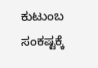ಕುಟುಂಬ ಸಂಕಷ್ಟಕ್ಕೆ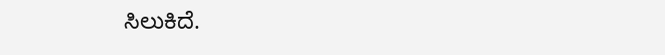ಸಿಲುಕಿದೆ.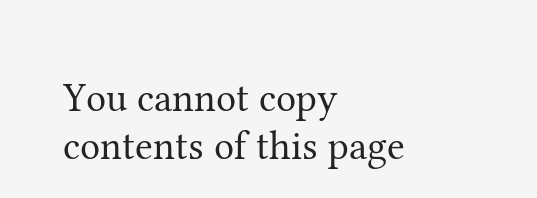You cannot copy contents of this page